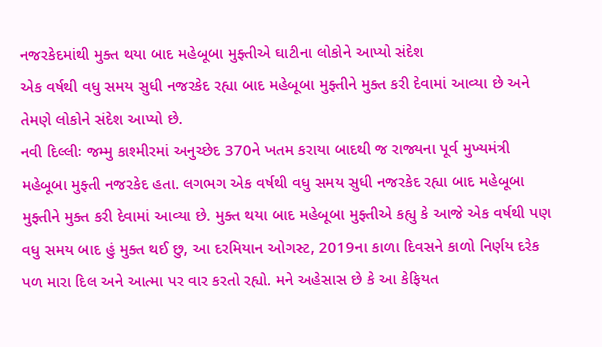નજરકેદમાંથી મુક્ત થયા બાદ મહેબૂબા મુફ્તીએ ઘાટીના લોકોને આપ્યો સંદેશ
એક વર્ષથી વધુ સમય સુધી નજરકેદ રહ્યા બાદ મહેબૂબા મુફ્તીને મુક્ત કરી દેવામાં આવ્યા છે અને તેમણે લોકોને સંદેશ આપ્યો છે.
નવી દિલ્લીઃ જમ્મુ કાશ્મીરમાં અનુચ્છેદ 370ને ખતમ કરાયા બાદથી જ રાજ્યના પૂર્વ મુખ્યમંત્રી મહેબૂબા મુફ્તી નજરકેદ હતા. લગભગ એક વર્ષથી વધુ સમય સુધી નજરકેદ રહ્યા બાદ મહેબૂબા મુફ્તીને મુક્ત કરી દેવામાં આવ્યા છે. મુક્ત થયા બાદ મહેબૂબા મુફ્તીએ કહ્યુ કે આજે એક વર્ષથી પણ વધુ સમય બાદ હું મુક્ત થઈ છુ, આ દરમિયાન ઓગસ્ટ, 2019ના કાળા દિવસને કાળો નિર્ણય દરેક પળ મારા દિલ અને આત્મા પર વાર કરતો રહ્યો. મને અહેસાસ છે કે આ કેફિયત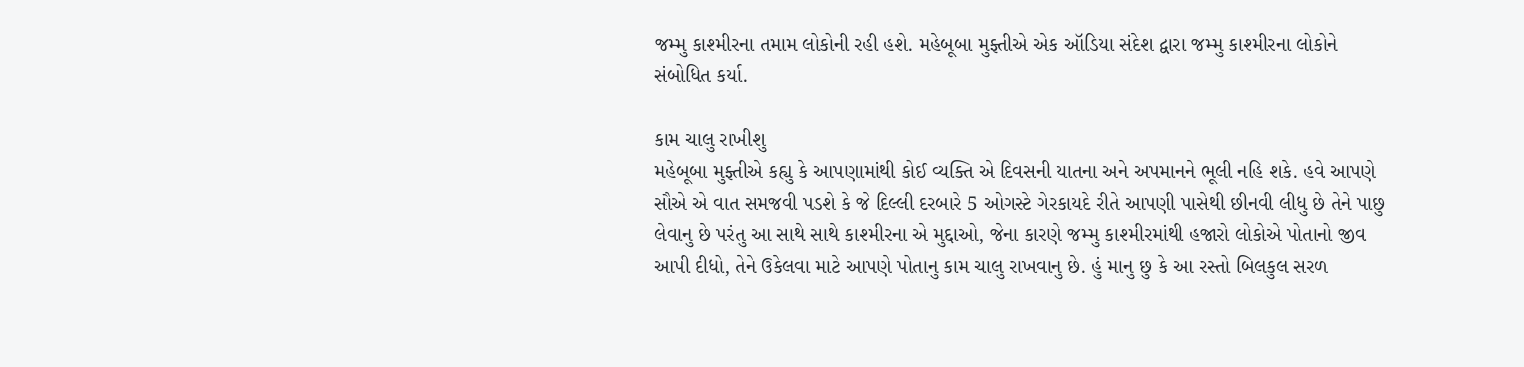જમ્મુ કાશ્મીરના તમામ લોકોની રહી હશે. મહેબૂબા મુફ્તીએ એક ઑડિયા સંદેશ દ્વારા જમ્મુ કાશ્મીરના લોકોને સંબોધિત કર્યા.

કામ ચાલુ રાખીશુ
મહેબૂબા મુફ્તીએ કહ્યુ કે આપણામાંથી કોઈ વ્યક્તિ એ દિવસની યાતના અને અપમાનને ભૂલી નહિ શકે. હવે આપણે સૌએ એ વાત સમજવી પડશે કે જે દિલ્લી દરબારે 5 ઓગસ્ટે ગેરકાયદે રીતે આપણી પાસેથી છીનવી લીધુ છે તેને પાછુ લેવાનુ છે પરંતુ આ સાથે સાથે કાશ્મીરના એ મુદ્દાઓ, જેના કારણે જમ્મુ કાશ્મીરમાંથી હજારો લોકોએ પોતાનો જીવ આપી દીધો, તેને ઉકેલવા માટે આપણે પોતાનુ કામ ચાલુ રાખવાનુ છે. હું માનુ છુ કે આ રસ્તો બિલકુલ સરળ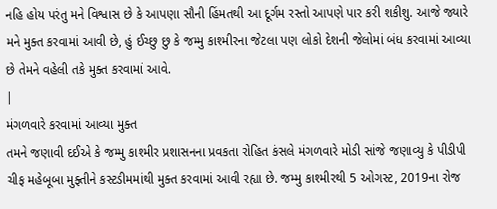નહિ હોય પરંતુ મને વિશ્વાસ છે કે આપણા સૌની હિંમતથી આ દૂર્ગમ રસ્તો આપણે પાર કરી શકીશુ. આજે જ્યારે મને મુક્ત કરવામાં આવી છે, હું ઈચ્છુ છુ કે જમ્મુ કાશ્મીરના જેટલા પણ લોકો દેશની જેલોમાં બંધ કરવામાં આવ્યા છે તેમને વહેલી તકે મુક્ત કરવામાં આવે.
|
મંગળવારે કરવામાં આવ્યા મુક્ત
તમને જણાવી દઈએ કે જમ્મુ કાશ્મીર પ્રશાસનના પ્રવકતા રોહિત કંસલે મંગળવારે મોડી સાંજે જણાવ્યુ કે પીડીપી ચીફ મહેબૂબા મુફ્તીને કસ્ટડીમમાંથી મુક્ત કરવામાં આવી રહ્યા છે. જમ્મુ કાશ્મીરથી 5 ઓગસ્ટ, 2019ના રોજ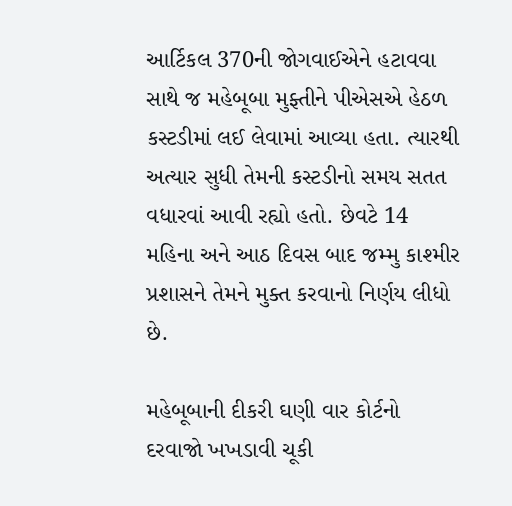આર્ટિકલ 370ની જોગવાઈએને હટાવવા સાથે જ મહેબૂબા મુફ્તીને પીએસએ હેઠળ કસ્ટડીમાં લઈ લેવામાં આવ્યા હતા. ત્યારથી અત્યાર સુધી તેમની કસ્ટડીનો સમય સતત વધારવાં આવી રહ્યો હતો. છેવટે 14 મહિના અને આઠ દિવસ બાદ જમ્મુ કાશ્મીર પ્રશાસને તેમને મુક્ત કરવાનો નિર્ણય લીધો છે.

મહેબૂબાની દીકરી ઘણી વાર કોર્ટનો દરવાજો ખખડાવી ચૂકી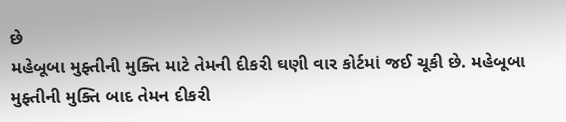છે
મહેબૂબા મુફ્તીની મુક્તિ માટે તેમની દીકરી ઘણી વાર કોર્ટમાં જઈ ચૂકી છે. મહેબૂબા મુફ્તીની મુક્તિ બાદ તેમન દીકરી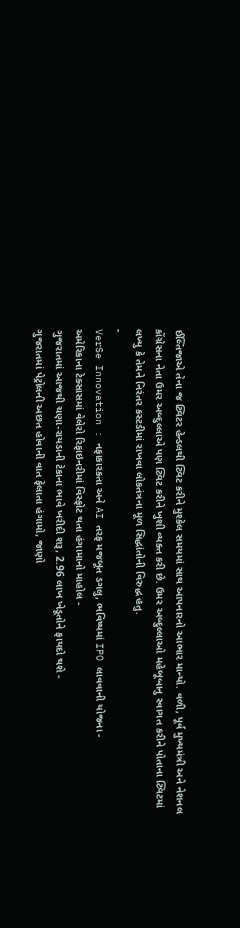ઈલ્તિજાએ તેના જ ટ્વિટર હેન્ડલથી ટ્વિટ કરીને મુશ્કેલ સમયમાં સાથ આપનારનો આભાર માન્યો. વળી, પૂર્વ મુખ્યમંત્રી અને નેશનલ કોંગ્રેસના નેતા ઉમર અબ્દુલ્લાએ પણ ટ્વિટ કરીને ખુશી વ્યક્ત કરી છે. ઉમર અબ્દુલ્લાઓ મહેબૂબાનુ સ્વાગત કરીને પોતાના ટ્વિટમાં લખ્યુ કે તેમને નિરંતર કસ્ટડીમાં રાખવા લોકતંત્રના મૂળ સિદ્ધાંતોની વિરુદ્ધ હતુ.
-
VerSe Innovation : નફાકારકતા અને AI તરફ મજબૂત ડગલુ, ભવિષ્યમાં IPO લાવવાની યોજના -
અમેરિકાના ટેક્સાસમાં વેલેરો રિફાઇનરીમાં વિસ્ફોટ થતા હંગામાનો માહોલ -
ગુજરાતમાં આજથી ચણા-રાયડાની ટેકાના ભાવે ખરીદી શરૂ, 2.96 લાખ ખેડૂતોને ફાયદો થશે -
ગુજરાતમાં પેટ્રોલની અછત હોવાની વાત ફેલાતા હંગામો, જાણો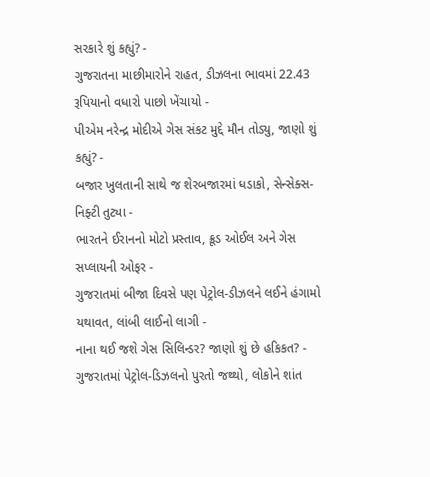સરકારે શું કહ્યું? -
ગુજરાતના માછીમારોને રાહત, ડીઝલના ભાવમાં 22.43 રૂપિયાનો વધારો પાછો ખેંચાયો -
પીએમ નરેન્દ્ર મોદીએ ગેસ સંકટ મુદ્દે મૌન તોડ્યુ, જાણો શું કહ્યું? -
બજાર ખુલતાની સાથે જ શેરબજારમાં ધડાકો, સેન્સેક્સ-નિફ્ટી તુટ્યા -
ભારતને ઈરાનનો મોટો પ્રસ્તાવ, ક્રૂડ ઓઈલ અને ગેસ સપ્લાયની ઓફર -
ગુજરાતમાં બીજા દિવસે પણ પેટ્રોલ-ડીઝલને લઈને હંગામો યથાવત, લાંબી લાઈનો લાગી -
નાના થઈ જશે ગેસ સિલિન્ડર? જાણો શું છે હકિકત? -
ગુજરાતમાં પેટ્રોલ-ડિઝલનો પુરતો જથ્થો, લોકોને શાંત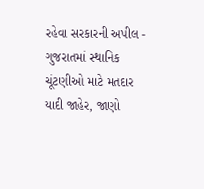રહેવા સરકારની અપીલ -
ગુજરાતમાં સ્થાનિક ચૂંટણીઓ માટે મતદાર યાદી જાહેર, જાણો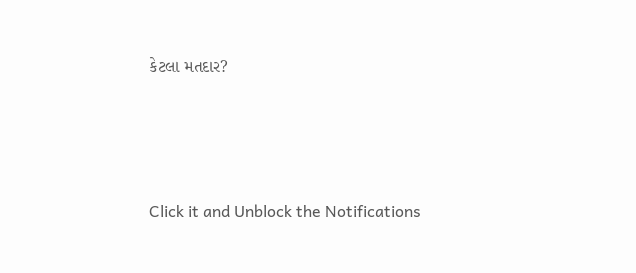કેટલા મતદાર?






Click it and Unblock the Notifications